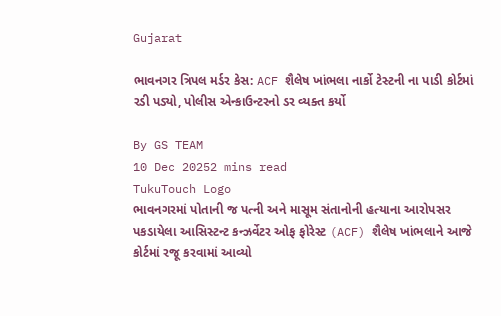Gujarat

ભાવનગર ત્રિપલ મર્ડર કેસ: ACF શૈલેષ ખાંભલા નાર્કો ટેસ્ટની ના પાડી કોર્ટમાં રડી પડ્યો, પોલીસ એન્કાઉન્ટરનો ડર વ્યક્ત કર્યો

By GS TEAM
10 Dec 20252 mins read
TukuTouch Logo
ભાવનગરમાં પોતાની જ પત્ની અને માસૂમ સંતાનોની હત્યાના આરોપસર પકડાયેલા આસિસ્ટન્ટ કન્ઝર્વેટર ઓફ ફોરેસ્ટ (ACF) શૈલેષ ખાંભલાને આજે કોર્ટમાં રજૂ કરવામાં આવ્યો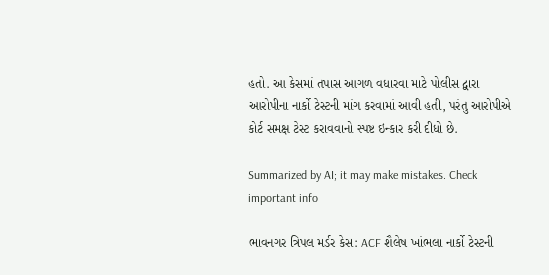હતો. આ કેસમાં તપાસ આગળ વધારવા માટે પોલીસ દ્વારા આરોપીના નાર્કો ટેસ્ટની માંગ કરવામાં આવી હતી, પરંતુ આરોપીએ કોર્ટ સમક્ષ ટેસ્ટ કરાવવાનો સ્પષ્ટ ઇન્કાર કરી દીધો છે.

Summarized by AI; it may make mistakes. Check important info

ભાવનગર ત્રિપલ મર્ડર કેસ: ACF શૈલેષ ખાંભલા નાર્કો ટેસ્ટની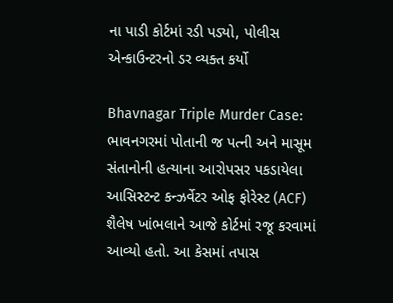ના પાડી કોર્ટમાં રડી પડ્યો, પોલીસ એન્કાઉન્ટરનો ડર વ્યક્ત કર્યો

Bhavnagar Triple Murder Case: ભાવનગરમાં પોતાની જ પત્ની અને માસૂમ સંતાનોની હત્યાના આરોપસર પકડાયેલા આસિસ્ટન્ટ કન્ઝર્વેટર ઓફ ફોરેસ્ટ (ACF) શૈલેષ ખાંભલાને આજે કોર્ટમાં રજૂ કરવામાં આવ્યો હતો. આ કેસમાં તપાસ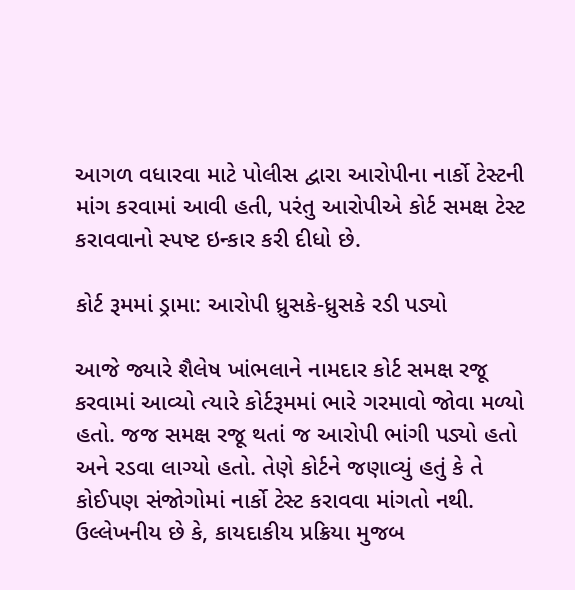આગળ વધારવા માટે પોલીસ દ્વારા આરોપીના નાર્કો ટેસ્ટની માંગ કરવામાં આવી હતી, પરંતુ આરોપીએ કોર્ટ સમક્ષ ટેસ્ટ કરાવવાનો સ્પષ્ટ ઇન્કાર કરી દીધો છે.

કોર્ટ રૂમમાં ડ્રામા: આરોપી ધ્રુસકે-ધ્રુસકે રડી પડ્યો

આજે જ્યારે શૈલેષ ખાંભલાને નામદાર કોર્ટ સમક્ષ રજૂ કરવામાં આવ્યો ત્યારે કોર્ટરૂમમાં ભારે ગરમાવો જોવા મળ્યો હતો. જજ સમક્ષ રજૂ થતાં જ આરોપી ભાંગી પડ્યો હતો અને રડવા લાગ્યો હતો. તેણે કોર્ટને જણાવ્યું હતું કે તે કોઈપણ સંજોગોમાં નાર્કો ટેસ્ટ કરાવવા માંગતો નથી. ઉલ્લેખનીય છે કે, કાયદાકીય પ્રક્રિયા મુજબ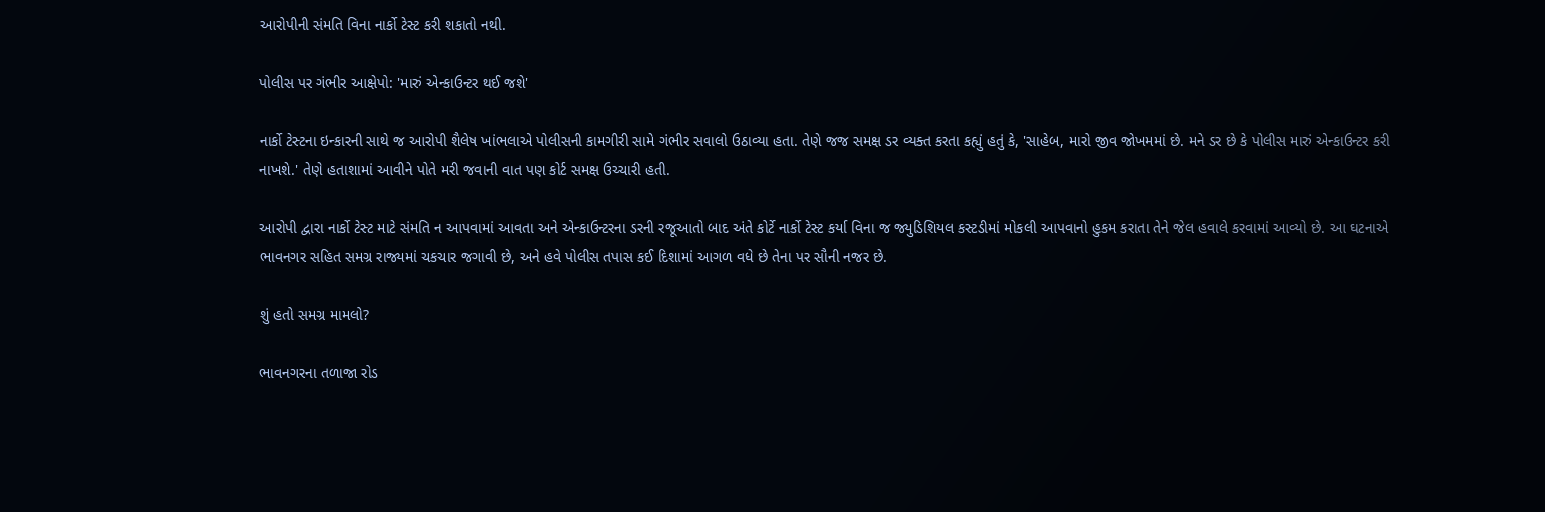આરોપીની સંમતિ વિના નાર્કો ટેસ્ટ કરી શકાતો નથી.

પોલીસ પર ગંભીર આક્ષેપો: 'મારું એન્કાઉન્ટર થઈ જશે'

નાર્કો ટેસ્ટના ઇન્કારની સાથે જ આરોપી શૈલેષ ખાંભલાએ પોલીસની કામગીરી સામે ગંભીર સવાલો ઉઠાવ્યા હતા. તેણે જજ સમક્ષ ડર વ્યક્ત કરતા કહ્યું હતું કે, 'સાહેબ, મારો જીવ જોખમમાં છે. મને ડર છે કે પોલીસ મારું એન્કાઉન્ટર કરી નાખશે.' તેણે હતાશામાં આવીને પોતે મરી જવાની વાત પણ કોર્ટ સમક્ષ ઉચ્ચારી હતી.

આરોપી દ્વારા નાર્કો ટેસ્ટ માટે સંમતિ ન આપવામાં આવતા અને એન્કાઉન્ટરના ડરની રજૂઆતો બાદ અંતે કોર્ટે નાર્કો ટેસ્ટ કર્યા વિના જ જ્યુડિશિયલ કસ્ટડીમાં મોકલી આપવાનો હુકમ કરાતા તેને જેલ હવાલે કરવામાં આવ્યો છે. આ ઘટનાએ ભાવનગર સહિત સમગ્ર રાજ્યમાં ચકચાર જગાવી છે, અને હવે પોલીસ તપાસ કઈ દિશામાં આગળ વધે છે તેના પર સૌની નજર છે.

શું હતો સમગ્ર મામલો?

ભાવનગરના તળાજા રોડ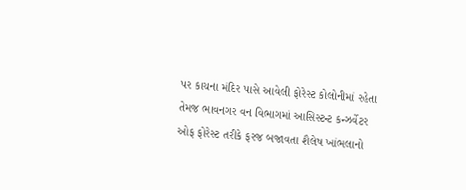પર કાચના મંદિર પાસે આવેલી ફોરેસ્ટ કોલોનીમાં રહેતા તેમજ ભાવનગર વન વિભાગમાં આસિસ્ટન્ટ કન્ઝર્વેટર ઓફ ફોરેસ્ટ તરીકે ફરજ બજાવતા શૈલેષ ખાંભલાનો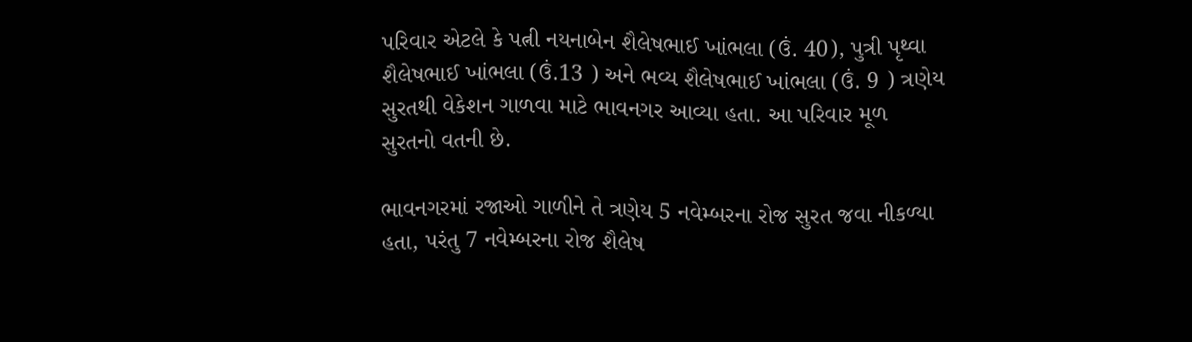પરિવાર એટલે કે પત્ની નયનાબેન શૈલેષભાઈ ખાંભલા (ઉં. 40), પુત્રી પૃથ્વા શૈલેષભાઈ ખાંભલા (ઉં.13 ) અને ભવ્ય શૈલેષભાઈ ખાંભલા (ઉં. 9 ) ત્રણેય સુરતથી વેકેશન ગાળવા માટે ભાવનગર આવ્યા હતા. આ પરિવાર મૂળ સુરતનો વતની છે.

ભાવનગરમાં રજાઓ ગાળીને તે ત્રણેય 5 નવેમ્બરના રોજ સુરત જવા નીકળ્યા હતા, પરંતુ 7 નવેમ્બરના રોજ શૈલેષ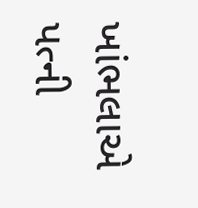ખાંભલાએ પત્ની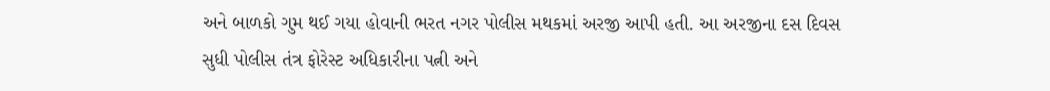અને બાળકો ગુમ થઈ ગયા હોવાની ભરત નગર પોલીસ મથકમાં અરજી આપી હતી. આ અરજીના દસ દિવસ સુધી પોલીસ તંત્ર ફોરેસ્ટ અધિકારીના પત્ની અને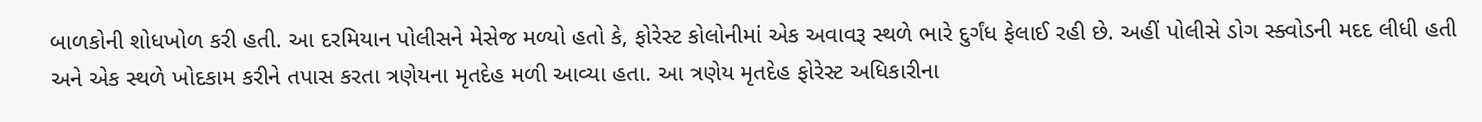બાળકોની શોધખોળ કરી હતી. આ દરમિયાન પોલીસને મેસેજ મળ્યો હતો કે, ફોરેસ્ટ કોલોનીમાં એક અવાવરૂ સ્થળે ભારે દુર્ગંધ ફેલાઈ રહી છે. અહીં પોલીસે ડોગ સ્ક્વોડની મદદ લીધી હતી અને એક સ્થળે ખોદકામ કરીને તપાસ કરતા ત્રણેયના મૃતદેહ મળી આવ્યા હતા. આ ત્રણેય મૃતદેહ ફોરેસ્ટ અધિકારીના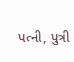પત્ની, પુત્રી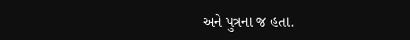અને પુત્રના જ હતા.